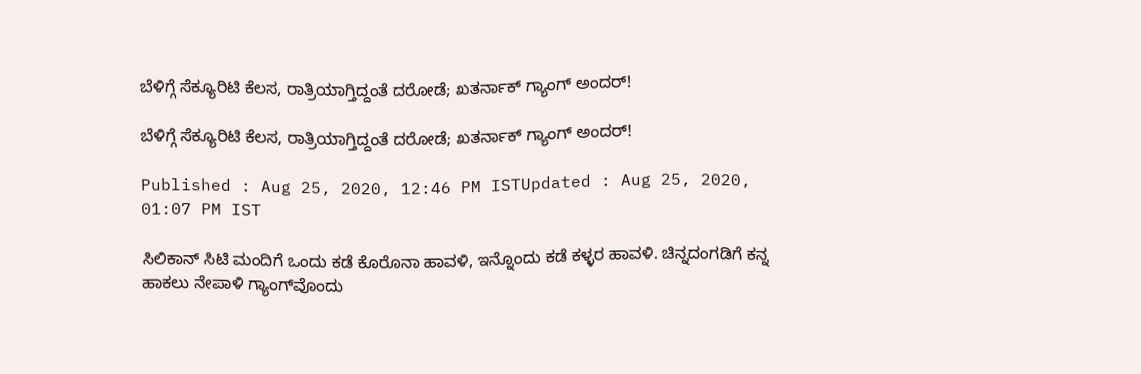ಬೆಳಿಗ್ಗೆ ಸೆಕ್ಯೂರಿಟಿ ಕೆಲಸ, ರಾತ್ರಿಯಾಗ್ತಿದ್ದಂತೆ ದರೋಡೆ; ಖತರ್ನಾಕ್ ಗ್ಯಾಂಗ್‌ ಅಂದರ್!

ಬೆಳಿಗ್ಗೆ ಸೆಕ್ಯೂರಿಟಿ ಕೆಲಸ, ರಾತ್ರಿಯಾಗ್ತಿದ್ದಂತೆ ದರೋಡೆ; ಖತರ್ನಾಕ್ ಗ್ಯಾಂಗ್‌ ಅಂದರ್!

Published : Aug 25, 2020, 12:46 PM ISTUpdated : Aug 25, 2020, 01:07 PM IST

ಸಿಲಿಕಾನ್‌ ಸಿಟಿ ಮಂದಿಗೆ ಒಂದು ಕಡೆ ಕೊರೊನಾ ಹಾವಳಿ, ಇನ್ನೊಂದು ಕಡೆ ಕಳ್ಳರ ಹಾವಳಿ. ಚಿನ್ನದಂಗಡಿಗೆ ಕನ್ನ ಹಾಕಲು ನೇಪಾಳಿ ಗ್ಯಾಂಗ್‌ವೊಂದು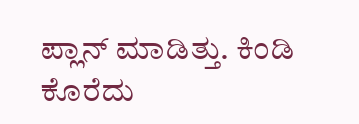ಪ್ಲಾನ್ ಮಾಡಿತ್ತು. ಕಿಂಡಿ ಕೊರೆದು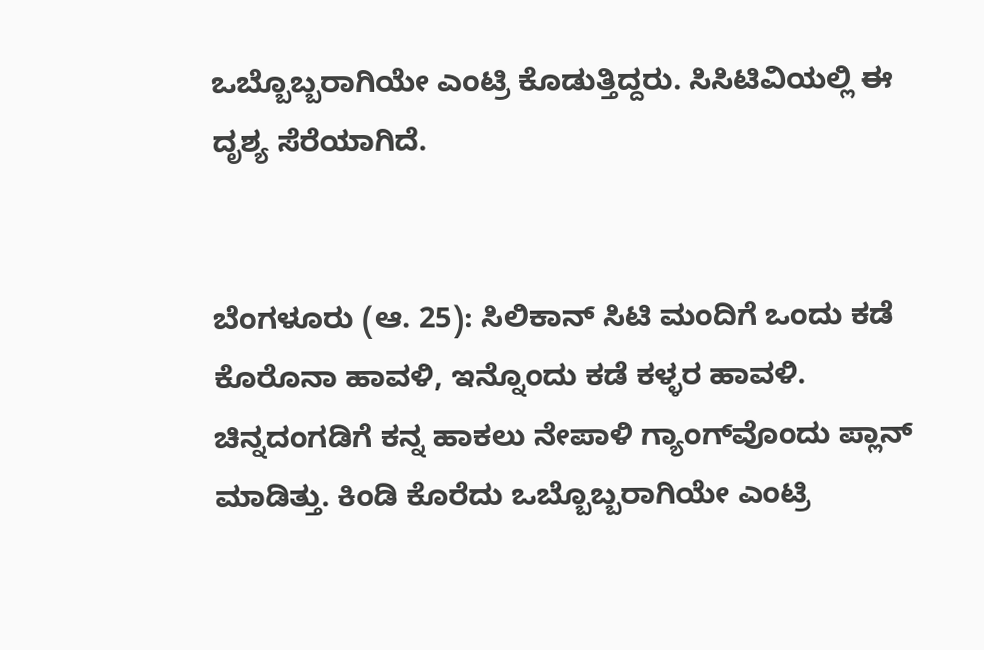ಒಬ್ಬೊಬ್ಬರಾಗಿಯೇ ಎಂಟ್ರಿ ಕೊಡುತ್ತಿದ್ದರು. ಸಿಸಿಟಿವಿಯಲ್ಲಿ ಈ ದೃಶ್ಯ ಸೆರೆಯಾಗಿದೆ.


ಬೆಂಗಳೂರು (ಆ. 25): ಸಿಲಿಕಾನ್‌ ಸಿಟಿ ಮಂದಿಗೆ ಒಂದು ಕಡೆ ಕೊರೊನಾ ಹಾವಳಿ, ಇನ್ನೊಂದು ಕಡೆ ಕಳ್ಳರ ಹಾವಳಿ. ಚಿನ್ನದಂಗಡಿಗೆ ಕನ್ನ ಹಾಕಲು ನೇಪಾಳಿ ಗ್ಯಾಂಗ್‌ವೊಂದು ಪ್ಲಾನ್ ಮಾಡಿತ್ತು. ಕಿಂಡಿ ಕೊರೆದು ಒಬ್ಬೊಬ್ಬರಾಗಿಯೇ ಎಂಟ್ರಿ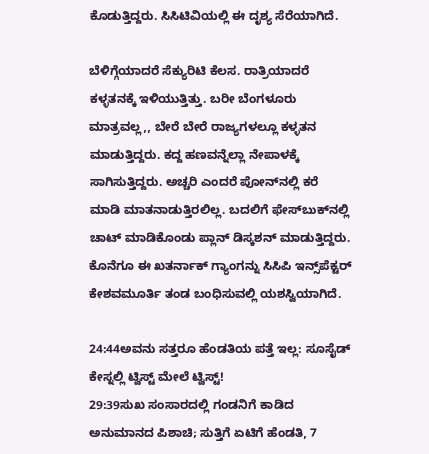ಕೊಡುತ್ತಿದ್ದರು. ಸಿಸಿಟಿವಿಯಲ್ಲಿ ಈ ದೃಶ್ಯ ಸೆರೆಯಾಗಿದೆ.

ಬೆಳಿಗ್ಗೆಯಾದರೆ ಸೆಕ್ಯುರಿಟಿ ಕೆಲಸ. ರಾತ್ರಿಯಾದರೆ ಕಳ್ಳತನಕ್ಕೆ ಇಳಿಯುತ್ತಿತ್ತು. ಬರೀ ಬೆಂಗಳೂರು ಮಾತ್ರವಲ್ಲ,, ಬೇರೆ ಬೇರೆ ರಾಜ್ಯಗಳಲ್ಲೂ ಕಳ್ಳತನ ಮಾಡುತ್ತಿದ್ದರು. ಕದ್ದ ಹಣವನ್ನೆಲ್ಲಾ ನೇಪಾಳಕ್ಕೆ ಸಾಗಿಸುತ್ತಿದ್ದರು. ಅಚ್ಚರಿ ಎಂದರೆ ಪೋನ್‌ನಲ್ಲಿ ಕರೆ ಮಾಡಿ ಮಾತನಾಡುತ್ತಿರಲಿಲ್ಲ. ಬದಲಿಗೆ ಫೇಸ್‌ಬುಕ್‌ನಲ್ಲಿ ಚಾಟ್‌ ಮಾಡಿಕೊಂಡು ಪ್ಲಾನ್‌ ಡಿಸ್ಕಶನ್ ಮಾಡುತ್ತಿದ್ದರು. ಕೊನೆಗೂ ಈ ಖತರ್ನಾಕ್ ಗ್ಯಾಂಗನ್ನು ಸಿಸಿಪಿ ಇನ್ಸ್‌ಪೆಕ್ಟರ್ ಕೇಶವಮೂರ್ತಿ ತಂಡ ಬಂಧಿಸುವಲ್ಲಿ ಯಶಸ್ವಿಯಾಗಿದೆ.

24:44ಅವನು ಸತ್ತರೂ ಹೆಂಡತಿಯ ಪತ್ತೆ ಇಲ್ಲ: ಸೂಸೈಡ್ ಕೇಸ್ನಲ್ಲಿ ಟ್ವಿಸ್ಟ್ ಮೇಲೆ ಟ್ವಿಸ್ಟ್!
29:39ಸುಖ ಸಂಸಾರದಲ್ಲಿ ಗಂಡನಿಗೆ ಕಾಡಿದ ಅನುಮಾನದ ಪಿಶಾಚಿ; ಸುತ್ತಿಗೆ ಏಟಿಗೆ ಹೆಂಡತಿ, 7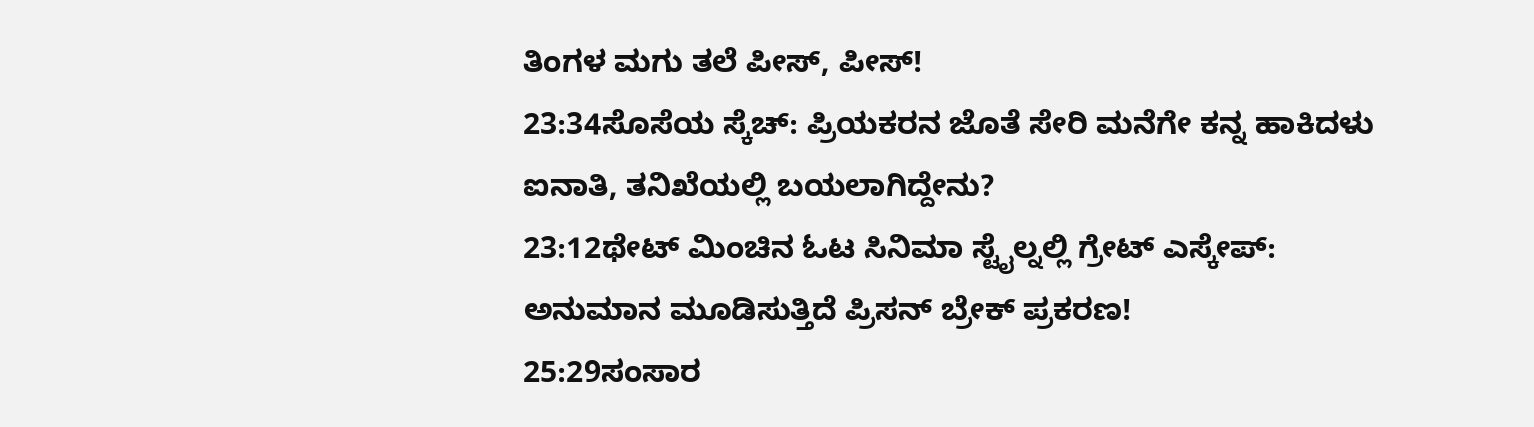ತಿಂಗಳ ಮಗು ತಲೆ ಪೀಸ್, ಪೀಸ್!
23:34ಸೊಸೆಯ ಸ್ಕೆಚ್: ಪ್ರಿಯಕರನ ಜೊತೆ ಸೇರಿ ಮನೆಗೇ ಕನ್ನ ಹಾಕಿದಳು ಐನಾತಿ, ತನಿಖೆಯಲ್ಲಿ ಬಯಲಾಗಿದ್ದೇನು?
23:12ಥೇಟ್ ಮಿಂಚಿನ ಓಟ ಸಿನಿಮಾ ಸ್ಟೈಲ್ನಲ್ಲಿ ಗ್ರೇಟ್ ಎಸ್ಕೇಪ್: ಅನುಮಾನ ಮೂಡಿಸುತ್ತಿದೆ ಪ್ರಿಸನ್ ಬ್ರೇಕ್ ಪ್ರಕರಣ!
25:29ಸಂಸಾರ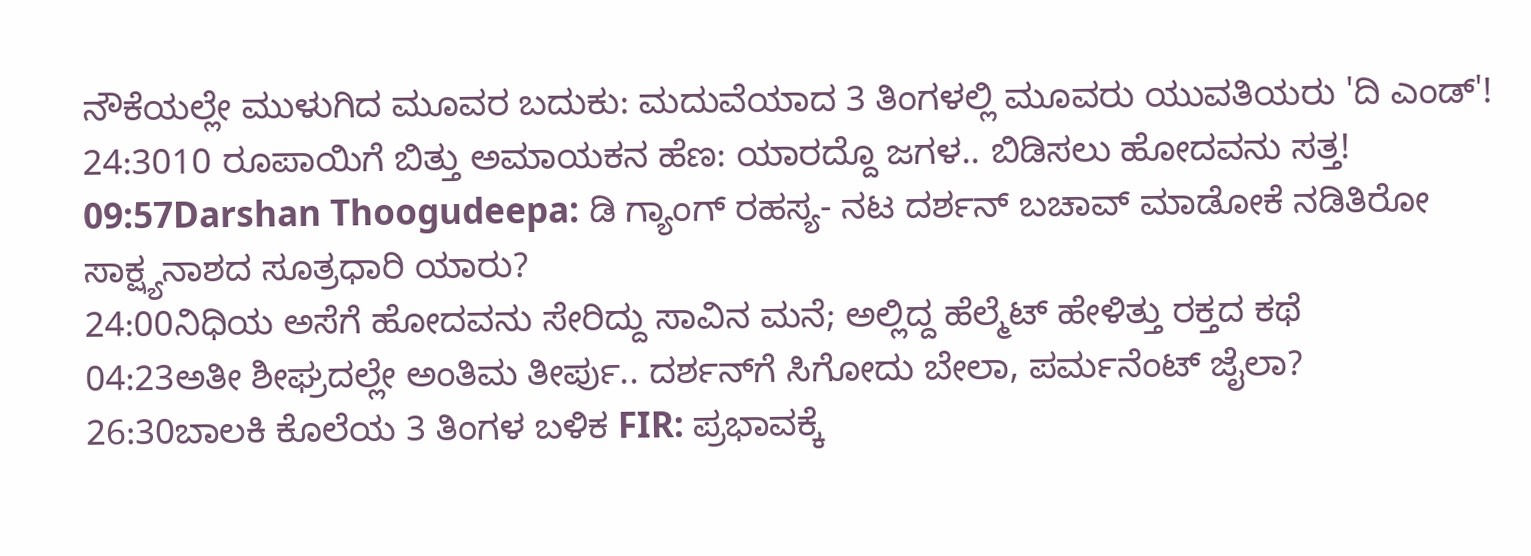ನೌಕೆಯಲ್ಲೇ ಮುಳುಗಿದ ಮೂವರ ಬದುಕು: ಮದುವೆಯಾದ 3 ತಿಂಗಳಲ್ಲಿ ಮೂವರು ಯುವತಿಯರು 'ದಿ ಎಂಡ್'!
24:3010 ರೂಪಾಯಿಗೆ ಬಿತ್ತು ಅಮಾಯಕನ ಹೆಣ: ಯಾರದ್ದೊ ಜಗಳ.. ಬಿಡಿಸಲು ಹೋದವನು ಸತ್ತ!
09:57Darshan Thoogudeepa: ಡಿ ಗ್ಯಾಂಗ್ ರಹಸ್ಯ- ನಟ ದರ್ಶನ್ ಬಚಾವ್ ಮಾಡೋಕೆ ನಡಿತಿರೋ ಸಾಕ್ಷ್ಯನಾಶದ ಸೂತ್ರಧಾರಿ ಯಾರು?
24:00ನಿಧಿಯ ಅಸೆಗೆ ಹೋದವನು ಸೇರಿದ್ದು ಸಾವಿನ ಮನೆ; ಅಲ್ಲಿದ್ದ ಹೆಲ್ಮೆಟ್ ಹೇಳಿತ್ತು ರಕ್ತದ ಕಥೆ
04:23ಅತೀ ಶೀಘ್ರದಲ್ಲೇ ಅಂತಿಮ ತೀರ್ಪು.. ದರ್ಶನ್‌ಗೆ ಸಿಗೋದು ಬೇಲಾ, ಪರ್ಮನೆಂಟ್ ಜೈಲಾ?
26:30ಬಾಲಕಿ ಕೊಲೆಯ 3 ತಿಂಗಳ ಬಳಿಕ FIR: ಪ್ರಭಾವಕ್ಕೆ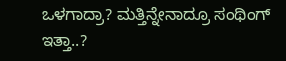ಒಳಗಾದ್ರಾ? ಮತ್ತಿನ್ನೇನಾದ್ರೂ ಸಂಥಿಂಗ್ ಇತ್ತಾ..?